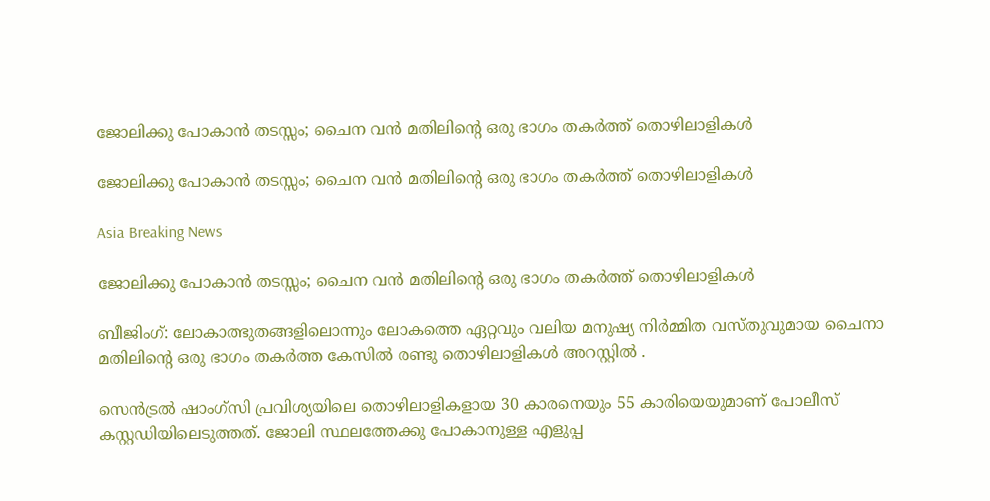ജോലിക്കു പോകാന്‍ തടസ്സം; ചൈന വന്‍ മതിലിന്റെ ഒരു ഭാഗം തകര്‍ത്ത് തൊഴിലാളികള്‍

ജോലിക്കു പോകാന്‍ തടസ്സം; ചൈന വന്‍ മതിലിന്റെ ഒരു ഭാഗം തകര്‍ത്ത് തൊഴിലാളികള്‍

Asia Breaking News

ജോലിക്കു പോകാന്‍ തടസ്സം; ചൈന വന്‍ മതിലിന്റെ ഒരു ഭാഗം തകര്‍ത്ത് തൊഴിലാളികള്‍

ബീജിംഗ്: ലോകാത്ഭുതങ്ങളിലൊന്നും ലോകത്തെ ഏറ്റവും വലിയ മനുഷ്യ നിര്‍മ്മിത വസ്തുവുമായ ചൈനാ മതിലിന്റെ ഒരു ഭാഗം തകര്‍ത്ത കേസില്‍ രണ്ടു തൊഴിലാളികള്‍ അറസ്റ്റില്‍ ‍.

സെന്‍ട്രല്‍ ഷാംഗ്സി പ്രവിശ്യയിലെ തൊഴിലാളികളായ 30 കാരനെയും 55 കാരിയെയുമാണ് പോലീസ് കസ്റ്റഡിയിലെടുത്തത്. ജോലി സ്ഥലത്തേക്കു പോകാനുള്ള എളുപ്പ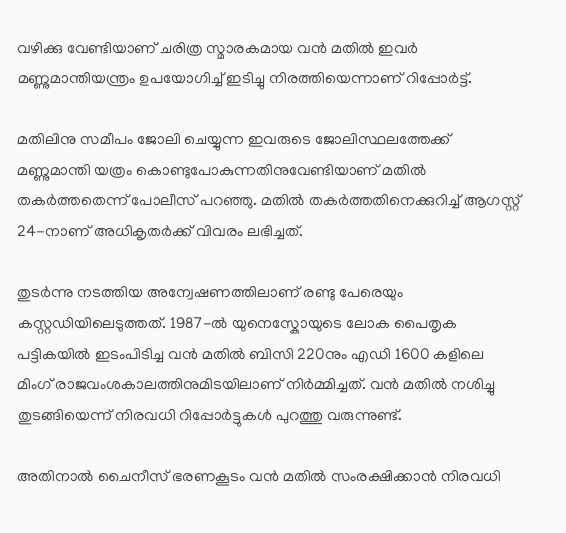വഴിക്കു വേണ്ടിയാണ് ചരിത്ര സ്മാരകമായ വന്‍ മതില്‍ ഇവര്‍ മണ്ണുമാന്തിയന്ത്രം ഉപയോഗിച്ച് ഇടിച്ചു നിരത്തിയെന്നാണ് റിപ്പോര്‍ട്ട്.

മതിലിനു സമീപം ജോലി ചെയ്യുന്ന ഇവരുടെ ജോലിസ്ഥലത്തേക്ക് മണ്ണുമാന്തി യത്രം കൊണ്ടുപോകുന്നതിനുവേണ്ടിയാണ് മതില്‍ തകര്‍ത്തതെന്ന് പോലീസ് പറഞ്ഞു. മതില്‍ തകര്‍ത്തതിനെക്കുറിച്ച് ആഗസ്റ്റ് 24-നാണ് അധികൃതര്‍ക്ക് വിവരം ലഭിച്ചത്.

തുടര്‍ന്നു നടത്തിയ അന്വേഷണത്തിലാണ് രണ്ടു പേരെയും കസ്റ്റഡിയിലെടുത്തത്. 1987-ല്‍ യുനെസ്കോയുടെ ലോക പൈതൃക പട്ടികയില്‍ ഇടംപിടിച്ച വന്‍ മതില്‍ ബിസി 220നും എഡി 1600 കളിലെ മിംഗ് രാജവംശകാലത്തിനുമിടയിലാണ് നിര്‍മ്മിച്ചത്. വന്‍ മതില്‍ നശിച്ചു തുടങ്ങിയെന്ന് നിരവധി റിപ്പോര്‍ട്ടുകള്‍ പുറത്തു വരുന്നുണ്ട്.

അതിനാല്‍ ചൈനീസ് ഭരണകൂടം വന്‍ മതില്‍ സംരക്ഷിക്കാന്‍ നിരവധി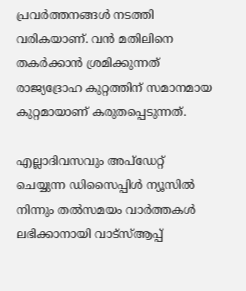പ്രവര്‍ത്തനങ്ങള്‍ നടത്തി വരികയാണ്. വന്‍ മതിലിനെ തകര്‍ക്കാന്‍ ശ്രമിക്കുന്നത് രാജ്യദ്രോഹ കുറ്റത്തിന് സമാനമായ കുറ്റമായാണ് കരുതപ്പെടുന്നത്.

എല്ലാദിവസവും അപ്ഡേറ്റ് ചെയ്യുന്ന ഡിസൈപ്പിൾ ന്യൂസിൽ നിന്നും തൽസമയം വാർത്തകൾ ലഭിക്കാനായി വാട്സ്ആപ്പ്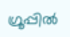ഗ്രൂപ്പിൽ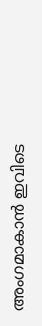അംഗമാകാൻ ഇവിടെ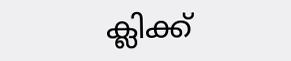ക്ലിക്ക്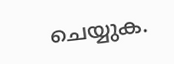ചെയ്യുക.